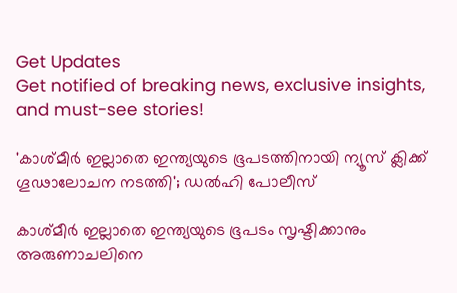Get Updates
Get notified of breaking news, exclusive insights, and must-see stories!

'കാശ്മീർ ഇല്ലാതെ ഇന്ത്യയുടെ ഭൂപടത്തിനായി ന്യൂസ് ക്ലിക്ക് ഗൂഢാലോചന നടത്തി'; ഡൽഹി പോലീസ്

കാശ്മീർ ഇല്ലാതെ ഇന്ത്യയുടെ ഭൂപടം സൃഷ്ടിക്കാനും അരുണാചലിനെ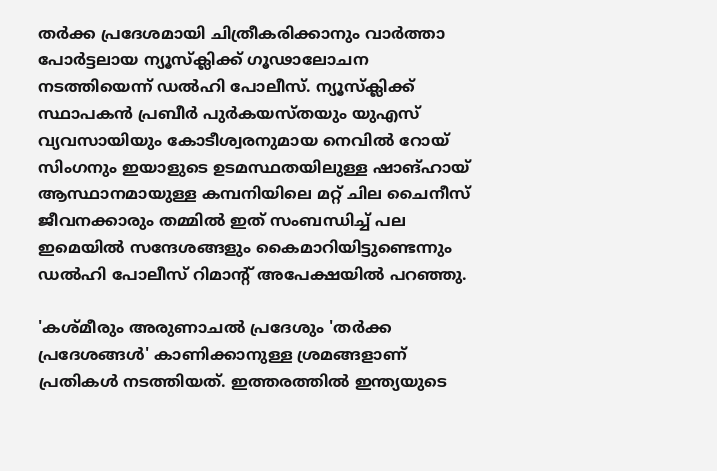തർക്ക പ്രദേശമായി ചിത്രീകരിക്കാനും വാർത്താ പോർട്ടലായ ന്യൂസ്ക്ലിക്ക് ഗൂഢാലോചന നടത്തിയെന്ന് ഡൽഹി പോലീസ്. ന്യൂസ്‌ക്ലിക്ക് സ്ഥാപകൻ പ്രബീർ പുർകയസ്തയും യുഎസ് വ്യവസായിയും കോടീശ്വരനുമായ നെവിൽ റോയ് സിംഗനും ഇയാളുടെ ഉടമസ്ഥതയിലുള്ള ഷാങ്ഹായ് ആസ്ഥാനമായുള്ള കമ്പനിയിലെ മറ്റ് ചില ചൈനീസ് ജീവനക്കാരും തമ്മിൽ ഇത് സംബന്ധിച്ച് പല ഇമെയിൽ സന്ദേശങ്ങളും കൈമാറിയിട്ടുണ്ടെന്നും ഡൽഹി പോലീസ് റിമാന്റ് അപേക്ഷയിൽ പറഞ്ഞു.

'കശ്മീരും അരുണാചൽ പ്രദേശും 'തർക്ക പ്രദേശങ്ങൾ' കാണിക്കാനുള്ള ശ്രമങ്ങളാണ് പ്രതികൾ നടത്തിയത്. ഇത്തരത്തിൽ ഇന്ത്യയുടെ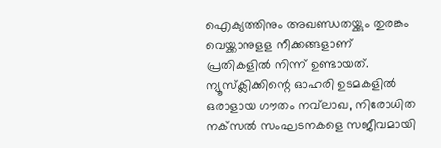ഐക്യത്തിനും അഖണ്ഡതയ്ക്കും തുരങ്കം വെയ്ക്കാനുളള നീക്കങ്ങളാണ് പ്രതികളിൽ നിന്ന് ഉണ്ടായത്. ന്യൂസ്‌ക്ലിക്കിന്റെ ഓഹരി ഉടമകളിൽ ഒരാളായ ഗൗതം നവ്‌ലാഖ, നിരോധിത നക്‌സൽ സംഘടനകളെ സജീവമായി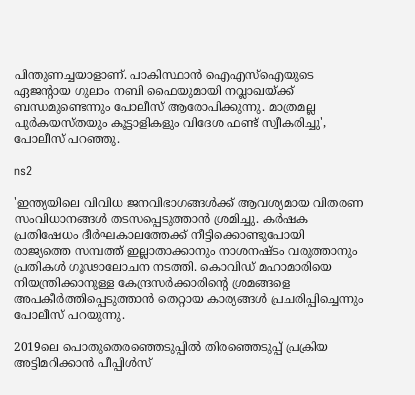പിന്തുണച്ചയാളാണ്. പാകിസ്ഥാൻ ഐഎസ്‌ഐയുടെ ഏജന്റായ ഗുലാം നബി ഫൈയുമായി നവ്ലാഖയ്ക്ക് ബന്ധമുണ്ടെന്നും പോലീസ് ആരോപിക്കുന്നു. മാത്രമല്ല പുർകയസ്തയും കൂട്ടാളികളും വിദേശ ഫണ്ട് സ്വീകരിച്ചു', പോലീസ് പറഞ്ഞു.

ns2

'ഇന്ത്യയിലെ വിവിധ ജനവിഭാഗങ്ങൾക്ക് ആവശ്യമായ വിതരണ സംവിധാനങ്ങൾ തടസപ്പെടുത്താൻ ശ്രമിച്ചു. കർഷക പ്രതിഷേധം ദീർഘകാലത്തേക്ക് നീട്ടിക്കൊണ്ടുപോയി രാജ്യത്തെ സമ്പത്ത് ഇല്ലാതാക്കാനും നാശനഷ്ടം വരുത്താനും പ്രതികൾ ഗൂഢാലോചന നടത്തി. കൊവിഡ് മഹാമാരിയെ നിയന്ത്രിക്കാനുള്ള കേന്ദ്രസർക്കാരിന്റെ ശ്രമങ്ങളെ അപകീർത്തിപ്പെടുത്താൻ തെറ്റായ കാര്യങ്ങൾ പ്രചരിപ്പിച്ചെന്നും പോലീസ് പറയുന്നു.

2019ലെ പൊതുതെരഞ്ഞെടുപ്പിൽ തിരഞ്ഞെടുപ്പ് പ്രക്രിയ അട്ടിമറിക്കാൻ പീപ്പിൾസ്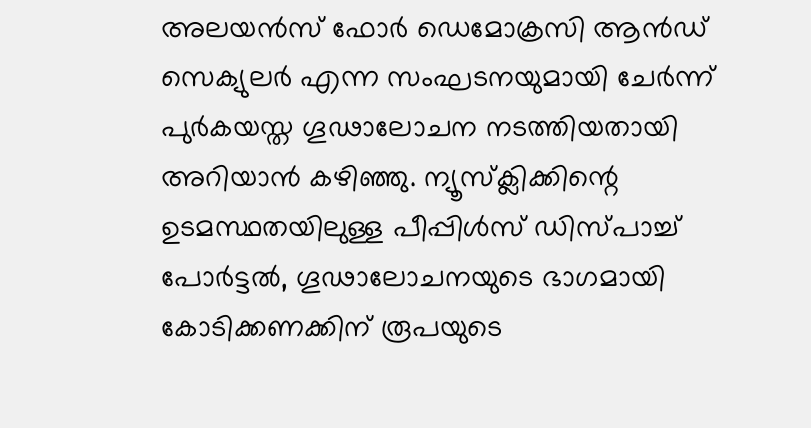അലയൻസ് ഫോർ ഡെമോക്രസി ആൻഡ് സെക്യുലർ എന്ന സംഘടനയുമായി ചേർന്ന് പുർകയസ്ത ഗൂഢാലോചന നടത്തിയതായി അറിയാൻ കഴിഞ്ഞു. ന്യൂസ്‌ക്ലിക്കിന്റെ ഉടമസ്ഥതയിലുള്ള പീപ്പിൾസ് ഡിസ്‌പാച്ച് പോർട്ടൽ, ഗൂഢാലോചനയുടെ ഭാഗമായി കോടിക്കണക്കിന് രൂപയുടെ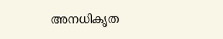അനധികൃത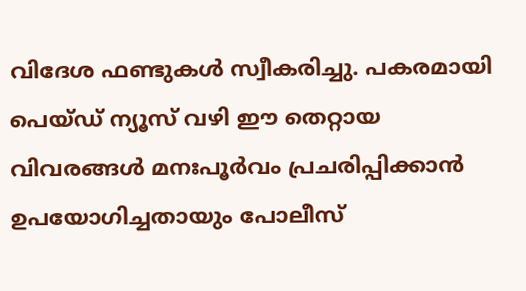വിദേശ ഫണ്ടുകൾ സ്വീകരിച്ചു. പകരമായി പെയ്‌ഡ് ന്യൂസ് വഴി ഈ തെറ്റായ വിവരങ്ങൾ മനഃപൂർവം പ്രചരിപ്പിക്കാൻ ഉപയോഗിച്ചതായും പോലീസ്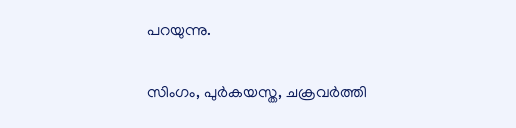പറയുന്നു.

സിംഗം, പുർകയസ്ത, ചക്രവർത്തി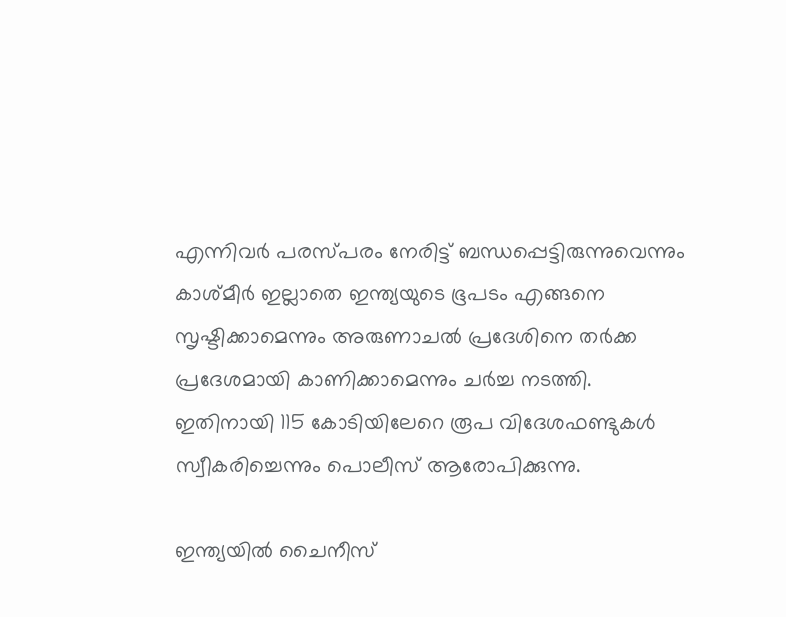എന്നിവർ പരസ്പരം നേരിട്ട് ബന്ധപ്പെട്ടിരുന്നുവെന്നും കാശ്മീർ ഇല്ലാതെ ഇന്ത്യയുടെ ഭൂപടം എങ്ങനെ സൃഷ്ടിക്കാമെന്നും അരുണാചൽ പ്രദേശിനെ തർക്ക പ്രദേശമായി കാണിക്കാമെന്നും ചർച്ച നടത്തി. ഇതിനായി 115 കോടിയിലേറെ രൂപ വിദേശഫണ്ടുകൾ സ്വീകരിച്ചെന്നും പൊലീസ് ആരോപിക്കുന്നു.

ഇന്ത്യയിൽ ചൈനീസ്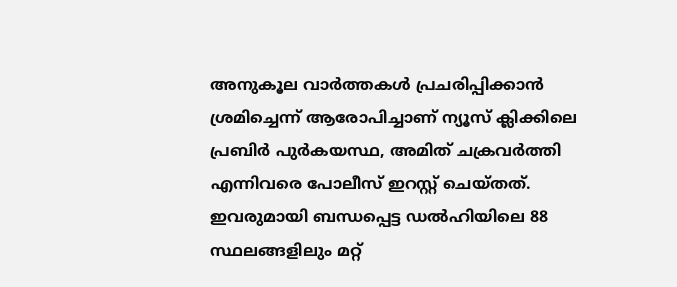അനുകൂല വാർത്തകൾ പ്രചരിപ്പിക്കാൻ ശ്രമിച്ചെന്ന് ആരോപിച്ചാണ് ന്യൂസ് ക്ലിക്കിലെ പ്രബിർ പുർകയസ്ഥ, അമിത് ചക്രവർത്തി എന്നിവരെ പോലീസ് ഇറസ്റ്റ് ചെയ്തത്. ഇവരുമായി ബന്ധപ്പെട്ട ഡൽഹിയിലെ 88 സ്ഥലങ്ങളിലും മറ്റ്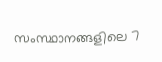സംസ്ഥാനങ്ങളിലെ 7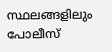സ്ഥലങ്ങളിലും പോലീസ്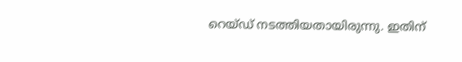റെയ്ഡ് നടത്തിയതായിരുന്നു. ഇതിന്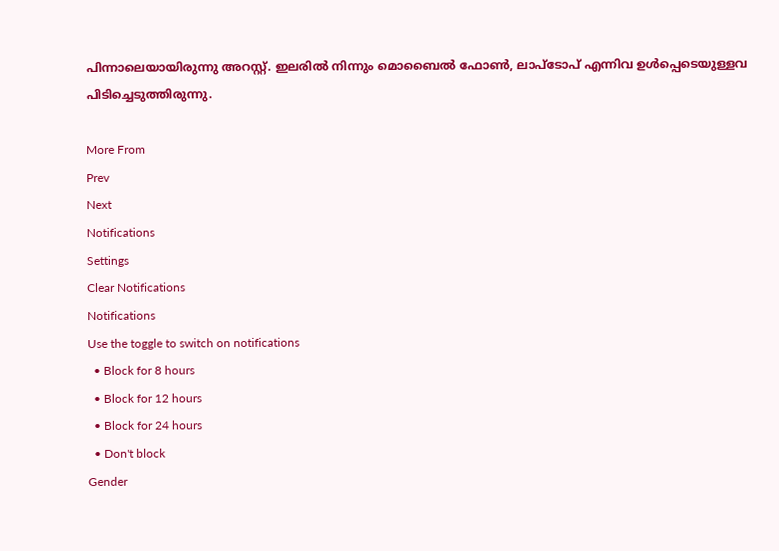പിന്നാലെയായിരുന്നു അറസ്റ്റ്. ഇലരിൽ നിന്നും മൊബൈൽ ഫോൺ, ലാപ്ടോപ് എന്നിവ ഉൾപ്പെടെയുള്ളവ പിടിച്ചെടുത്തിരുന്നു.

More From
Prev
Next
Notifications
Settings
Clear Notifications
Notifications
Use the toggle to switch on notifications
  • Block for 8 hours
  • Block for 12 hours
  • Block for 24 hours
  • Don't block
Gender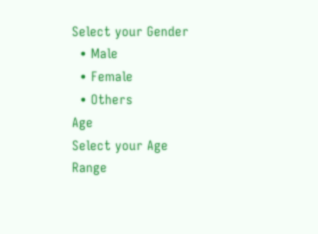Select your Gender
  • Male
  • Female
  • Others
Age
Select your Age Range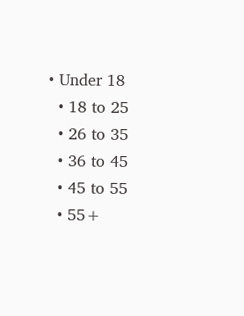• Under 18
  • 18 to 25
  • 26 to 35
  • 36 to 45
  • 45 to 55
  • 55+